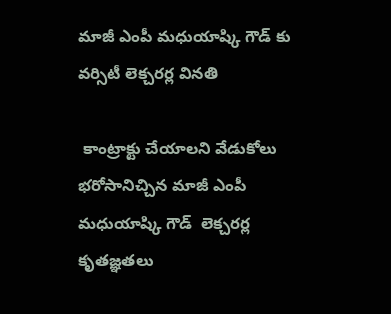మాజీ ఎంపీ మధుయాష్కి గౌడ్ కు వర్సిటీ లెక్చరర్ల వినతి

 కాంట్రాక్టు చేయాలని వేడుకోలు   భరోసానిచ్చిన మాజీ ఎంపీ మధుయాష్కి గౌడ్  లెక్చరర్ల కృతజ్ఞతలు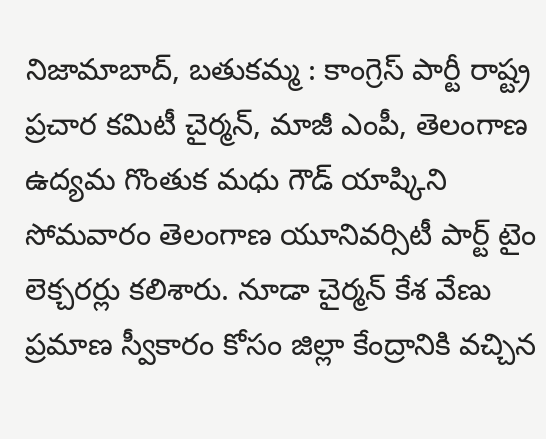నిజామాబాద్, బతుకమ్మ : కాంగ్రెస్ పార్టీ రాష్ట్ర ప్రచార కమిటీ చైర్మన్, మాజీ ఎంపీ, తెలంగాణ ఉద్యమ గొంతుక మధు గౌడ్ యాష్కిని సోమవారం తెలంగాణ యూనివర్సిటీ పార్ట్ టైం లెక్చరర్లు కలిశారు. నూడా చైర్మన్ కేశ వేణు ప్రమాణ స్వీకారం కోసం జిల్లా కేంద్రానికి వచ్చిన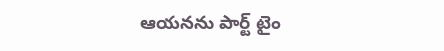ఆయనను పార్ట్ టైం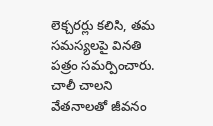లెక్చరర్లు కలిసి, తమ సమస్యలపై వినతి పత్రం సమర్పించారు. చాలీ చాలని వేతనాలతో జీవనం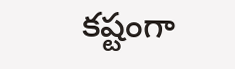కష్టంగా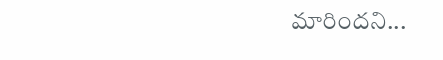మారిందని...